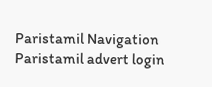Paristamil Navigation Paristamil advert login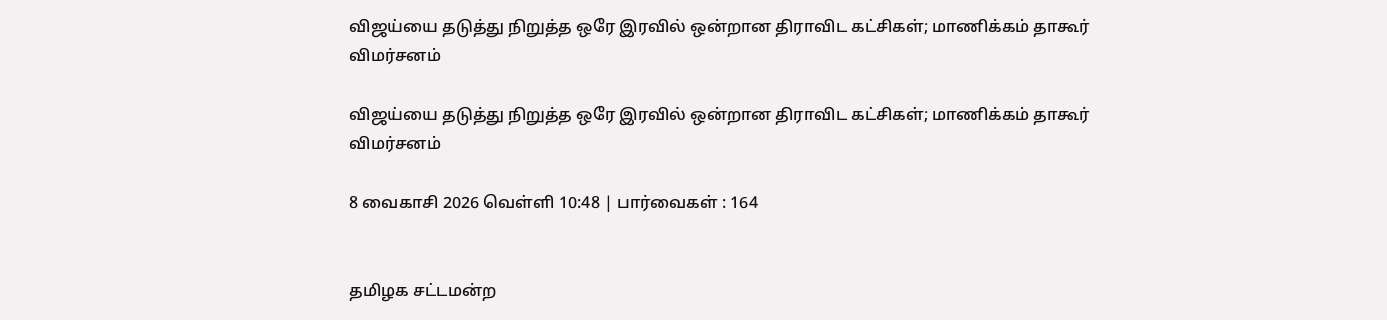விஜய்யை தடுத்து நிறுத்த ஒரே இரவில் ஒன்றான திராவிட கட்சிகள்; மாணிக்கம் தாகூர் விமர்சனம்

விஜய்யை தடுத்து நிறுத்த ஒரே இரவில் ஒன்றான திராவிட கட்சிகள்; மாணிக்கம் தாகூர் விமர்சனம்

8 வைகாசி 2026 வெள்ளி 10:48 | பார்வைகள் : 164


தமிழக சட்டமன்ற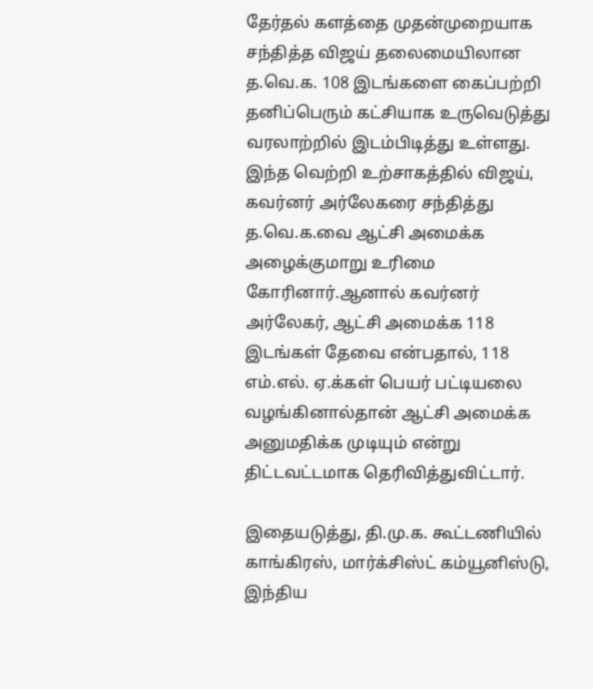தேர்தல் களத்தை முதன்முறையாக சந்தித்த விஜய் தலைமையிலான த.வெ.க. 108 இடங்களை கைப்பற்றி தனிப்பெரும் கட்சியாக உருவெடுத்து வரலாற்றில் இடம்பிடித்து உள்ளது. இந்த வெற்றி உற்சாகத்தில் விஜய், கவர்னர் அர்லேகரை சந்தித்து த.வெ.க.வை ஆட்சி அமைக்க அழைக்குமாறு உரிமை கோரினார்.ஆனால் கவர்னர் அர்லேகர், ஆட்சி அமைக்க 118 இடங்கள் தேவை என்பதால், 118 எம்.எல். ஏ.க்கள் பெயர் பட்டியலை வழங்கினால்தான் ஆட்சி அமைக்க அனுமதிக்க முடியும் என்று திட்டவட்டமாக தெரிவித்துவிட்டார்.

இதையடுத்து, தி.மு.க. கூட்டணியில் காங்கிரஸ், மார்க்சிஸ்ட் கம்யூனிஸ்டு, இந்திய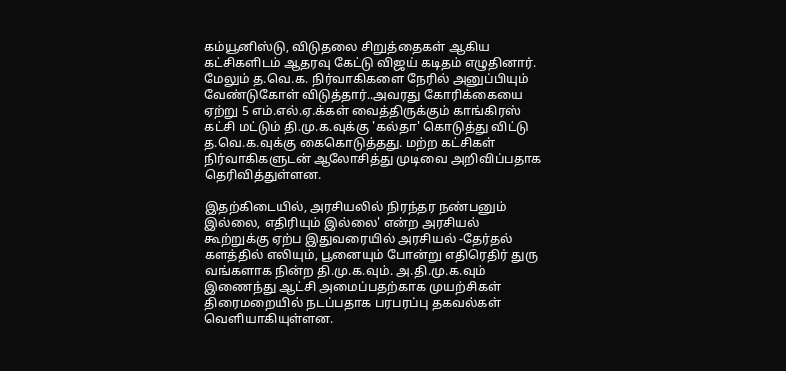கம்யூனிஸ்டு, விடுதலை சிறுத்தைகள் ஆகிய கட்சிகளிடம் ஆதரவு கேட்டு விஜய் கடிதம் எழுதினார். மேலும் த.வெ.க. நிர்வாகிகளை நேரில் அனுப்பியும் வேண்டுகோள் விடுத்தார்..அவரது கோரிக்கையை ஏற்று 5 எம்.எல்.ஏ.க்கள் வைத்திருக்கும் காங்கிரஸ் கட்சி மட்டும் தி.மு.க.வுக்கு 'கல்தா' கொடுத்து விட்டு த.வெ.க.வுக்கு கைகொடுத்தது. மற்ற கட்சிகள் நிர்வாகிகளுடன் ஆலோசித்து முடிவை அறிவிப்பதாக தெரிவித்துள்ளன.

இதற்கிடையில், அரசியலில் நிரந்தர நண்பனும் இல்லை, எதிரியும் இல்லை' என்ற அரசியல் கூற்றுக்கு ஏற்ப இதுவரையில் அரசியல் -தேர்தல் களத்தில் எலியும், பூனையும் போன்று எதிரெதிர் துரு வங்களாக நின்ற தி.மு.க.வும். அ.தி.மு.க.வும் இணைந்து ஆட்சி அமைப்பதற்காக முயற்சிகள் திரைமறையில் நடப்பதாக பரபரப்பு தகவல்கள் வெளியாகியுள்ளன.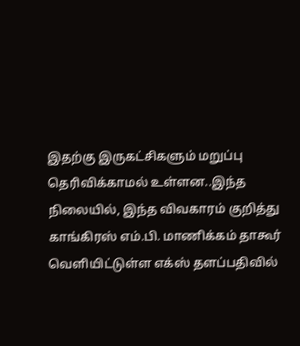இதற்கு இருகட்சிகளும் மறுப்பு தெரிவிக்காமல் உள்ளன..இந்த நிலையில், இந்த விவகாரம் குறித்து காங்கிரஸ் எம்.பி. மாணிக்கம் தாகூர் வெளியிட்டுள்ள எக்ஸ் தளப்பதிவில்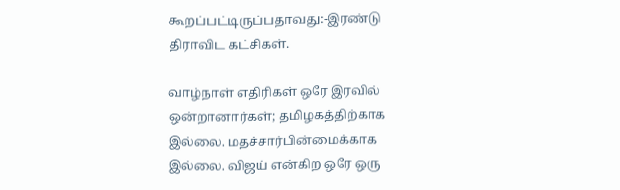கூறப்பட்டிருப்பதாவது:-இரண்டு திராவிட கட்சிகள்.

வாழ்நாள் எதிரிகள் ஒரே இரவில் ஒன்றானார்கள்; தமிழகத்திற்காக இல்லை. மதச்சார்பின்மைக்காக இல்லை. விஜய் என்கிற ஒரே ஒரு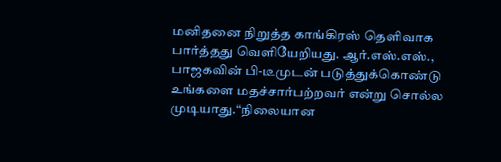மனிதனை நிறுத்த காங்கிரஸ் தெளிவாக பார்த்தது வெளியேறியது. ஆர்.எஸ்.எஸ்., பாஜகவின் பி-டீமுடன் படுத்துக்கொண்டு உங்களை மதச்சார்பற்றவர் என்று சொல்ல முடியாது.“நிலையான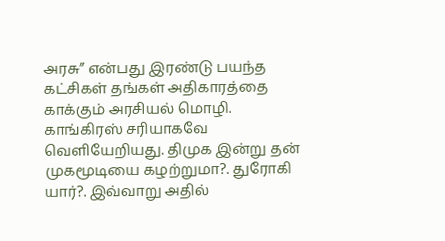அரசு” என்பது இரண்டு பயந்த கட்சிகள் தங்கள் அதிகாரத்தை காக்கும் அரசியல் மொழி. காங்கிரஸ் சரியாகவே வெளியேறியது. திமுக இன்று தன் முகமூடியை கழற்றுமா?. துரோகி யார்?. இவ்வாறு அதில்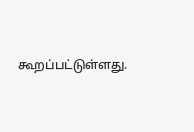கூறப்பட்டுள்ளது.